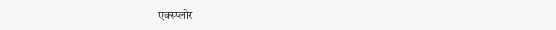एक्स्प्लोर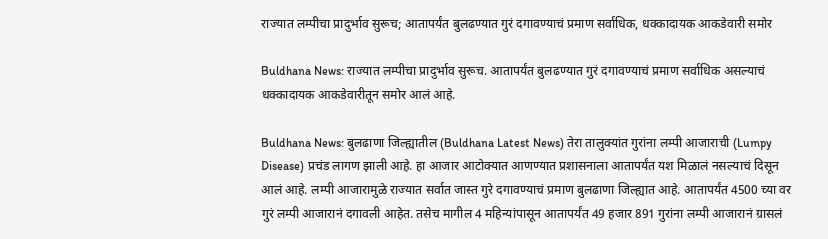राज्यात लम्पीचा प्रादुर्भाव सुरूच; आतापर्यंत बुलढण्यात गुरं दगावण्याचं प्रमाण सर्वाधिक, धक्कादायक आकडेवारी समोर

Buldhana News: राज्यात लम्पीचा प्रादुर्भाव सुरूच. आतापर्यंत बुलढण्यात गुरं दगावण्याचं प्रमाण सर्वाधिक असल्याचं धक्कादायक आकडेवारीतून समोर आलं आहे.

Buldhana News: बुलढाणा जिल्ह्यातील (Buldhana Latest News) तेरा तालुक्यांत गुरांना लम्पी आजाराची (Lumpy Disease) प्रचंड लागण झाली आहे. हा आजार आटोक्यात आणण्यात प्रशासनाला आतापर्यंत यश मिळालं नसल्याचं दिसून आलं आहे. लम्पी आजारामुळे राज्यात सर्वात जास्त गुरे दगावण्याचं प्रमाण बुलढाणा जिल्ह्यात आहे. आतापर्यंत 4500 च्या वर गुरं लम्पी आजारानं दगावली आहेत. तसेच मागील 4 महिन्यांपासून आतापर्यंत 49 हजार 891 गुरांना लम्पी आजारानं ग्रासलं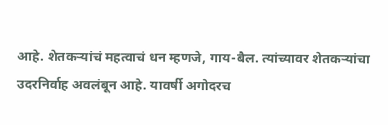आहे. शेतकऱ्यांचं महत्वाचं धन म्हणजे, गाय-बैल. त्यांच्यावर शेतकऱ्यांचा उदरनिर्वाह अवलंबून आहे. यावर्षी अगोदरच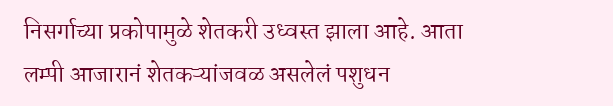निसर्गाच्या प्रकोपामुळे शेतकरी उध्वस्त झाला आहे. आता लम्पी आजारानं शेतकऱ्यांजवळ असलेलं पशुधन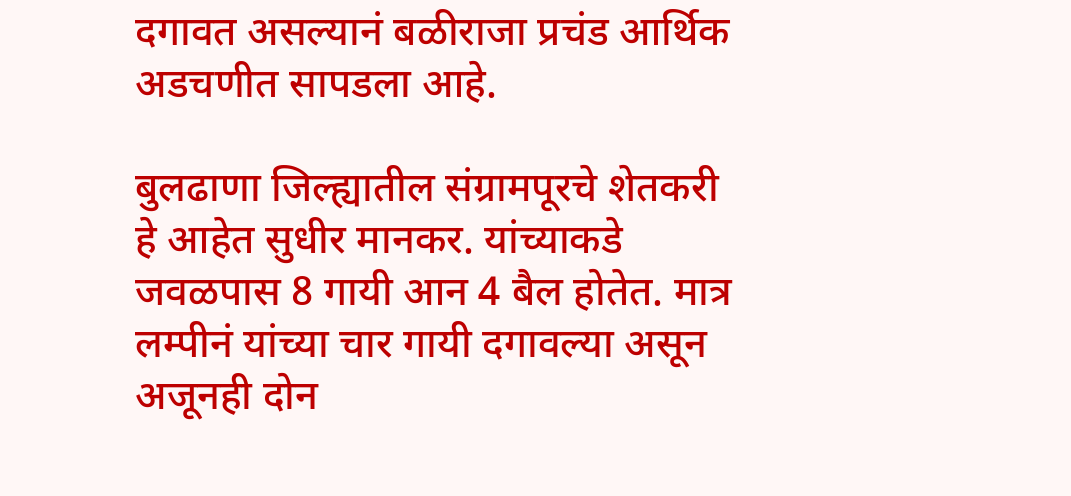दगावत असल्यानं बळीराजा प्रचंड आर्थिक अडचणीत सापडला आहे.

बुलढाणा जिल्ह्यातील संग्रामपूरचे शेतकरी हे आहेत सुधीर मानकर. यांच्याकडे जवळपास 8 गायी आन 4 बैल होतेत. मात्र लम्पीनं यांच्या चार गायी दगावल्या असून अजूनही दोन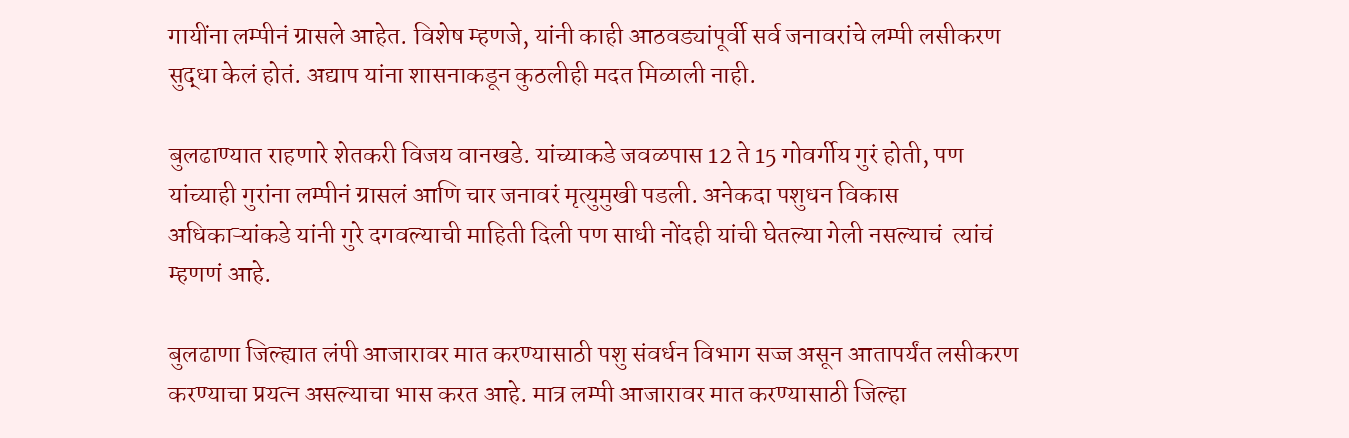गायींना लम्पीनं ग्रासले आहेत. विशेष म्हणजे, यांनी काही आठवड्यांपूर्वी सर्व जनावरांचे लम्पी लसीकरण सुद्धा केलं होतं. अद्याप यांना शासनाकडून कुठलीही मदत मिळाली नाही.

बुलढाण्यात राहणारे शेतकरी विजय वानखडे. यांच्याकडे जवळपास 12 ते 15 गोवर्गीय गुरं होती, पण यांच्याही गुरांना लम्पीनं ग्रासलं आणि चार जनावरं मृत्युमुखी पडली. अनेकदा पशुधन विकास अधिकाऱ्यांकडे यांनी गुरे दगवल्याची माहिती दिली पण साधी नोंदही यांची घेतल्या गेली नसल्याचं  त्यांचं म्हणणं आहे.

बुलढाणा जिल्ह्यात लंपी आजारावर मात करण्यासाठी पशु संवर्धन विभाग सज्ज असून आतापर्यंत लसीकरण करण्याचा प्रयत्न असल्याचा भास करत आहे. मात्र लम्पी आजारावर मात करण्यासाठी जिल्हा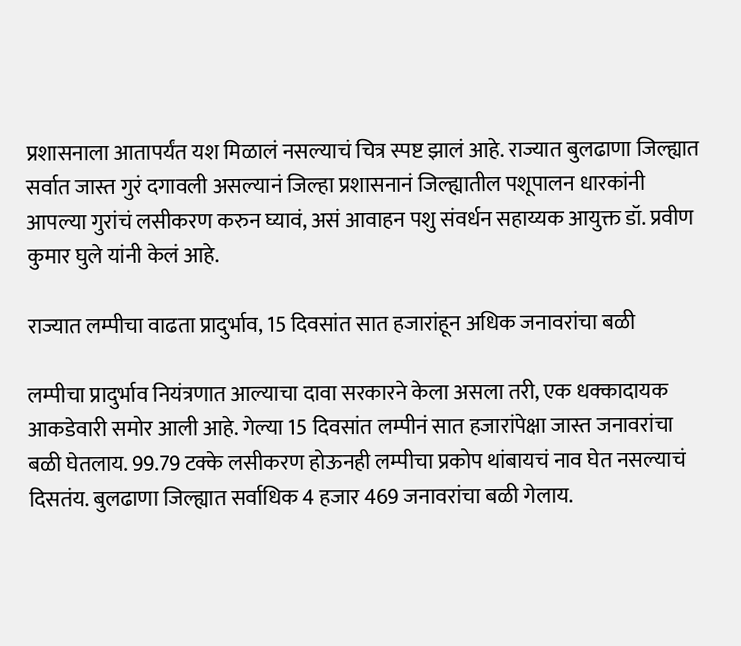प्रशासनाला आतापर्यंत यश मिळालं नसल्याचं चित्र स्पष्ट झालं आहे. राज्यात बुलढाणा जिल्ह्यात सर्वात जास्त गुरं दगावली असल्यानं जिल्हा प्रशासनानं जिल्ह्यातील पशूपालन धारकांनी आपल्या गुरांचं लसीकरण करुन घ्यावं, असं आवाहन पशु संवर्धन सहाय्यक आयुक्त डॉ. प्रवीण कुमार घुले यांनी केलं आहे.

राज्यात लम्पीचा वाढता प्रादुर्भाव, 15 दिवसांत सात हजारांहून अधिक जनावरांचा बळी

लम्पीचा प्रादुर्भाव नियंत्रणात आल्याचा दावा सरकारने केला असला तरी, एक धक्कादायक आकडेवारी समोर आली आहे. गेल्या 15 दिवसांत लम्पीनं सात हजारांपेक्षा जास्त जनावरांचा बळी घेतलाय. 99.79 टक्के लसीकरण होऊनही लम्पीचा प्रकोप थांबायचं नाव घेत नसल्याचं दिसतंय. बुलढाणा जिल्ह्यात सर्वाधिक 4 हजार 469 जनावरांचा बळी गेलाय.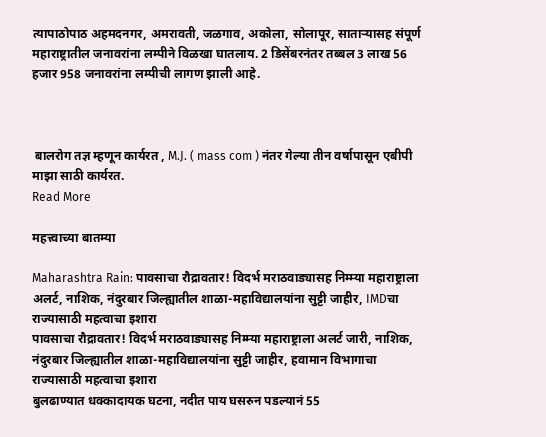त्यापाठोपाठ अहमदनगर, अमरावती, जळगाव, अकोला, सोलापूर, साताऱ्यासह संपूर्ण महाराष्ट्रातील जनावरांना लम्पीने विळखा घातलाय. 2 डिसेंबरनंतर तब्बल 3 लाख 56 हजार 958 जनावरांना लम्पीची लागण झाली आहे.



 बालरोग तज्ञ म्हणून कार्यरत , M.J. ( mass com ) नंतर गेल्या तीन वर्षापासून एबीपी माझा साठी कार्यरत.
Read More

महत्त्वाच्या बातम्या

Maharashtra Rain: पावसाचा रौद्रावतार! विदर्भ मराठवाड्यासह निम्म्या महाराष्ट्राला अलर्ट, नाशिक, नंदुरबार जिल्ह्यातील शाळा-महाविद्यालयांना सुट्टी जाहीर, IMDचा राज्यासाठी महत्वाचा इशारा
पावसाचा रौद्रावतार! विदर्भ मराठवाड्यासह निम्म्या महाराष्ट्राला अलर्ट जारी, नाशिक, नंदुरबार जिल्ह्यातील शाळा-महाविद्यालयांना सुट्टी जाहीर, हवामान विभागाचा राज्यासाठी महत्वाचा इशारा
बुलढाण्यात धक्कादायक घटना, नदीत पाय घसरुन पडल्यानं 55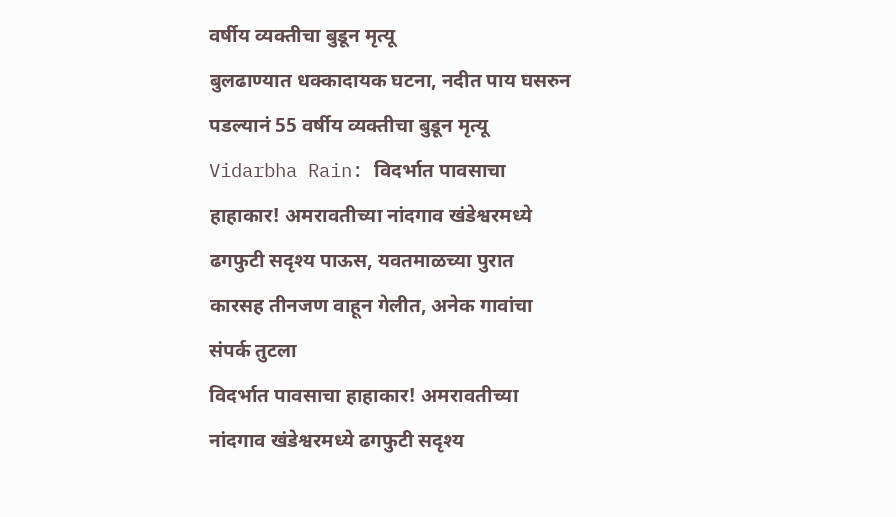वर्षीय व्यक्तीचा बुडून मृत्यू
बुलढाण्यात धक्कादायक घटना, नदीत पाय घसरुन पडल्यानं 55 वर्षीय व्यक्तीचा बुडून मृत्यू
Vidarbha Rain: विदर्भात पावसाचा हाहाकार! अमरावतीच्या नांदगाव खंडेश्वरमध्ये ढगफुटी सदृश्य पाऊस, यवतमाळच्या पुरात कारसह तीनजण वाहून गेलीत, अनेक गावांचा संपर्क तुटला
विदर्भात पावसाचा हाहाकार! अमरावतीच्या नांदगाव खंडेश्वरमध्ये ढगफुटी सदृश्य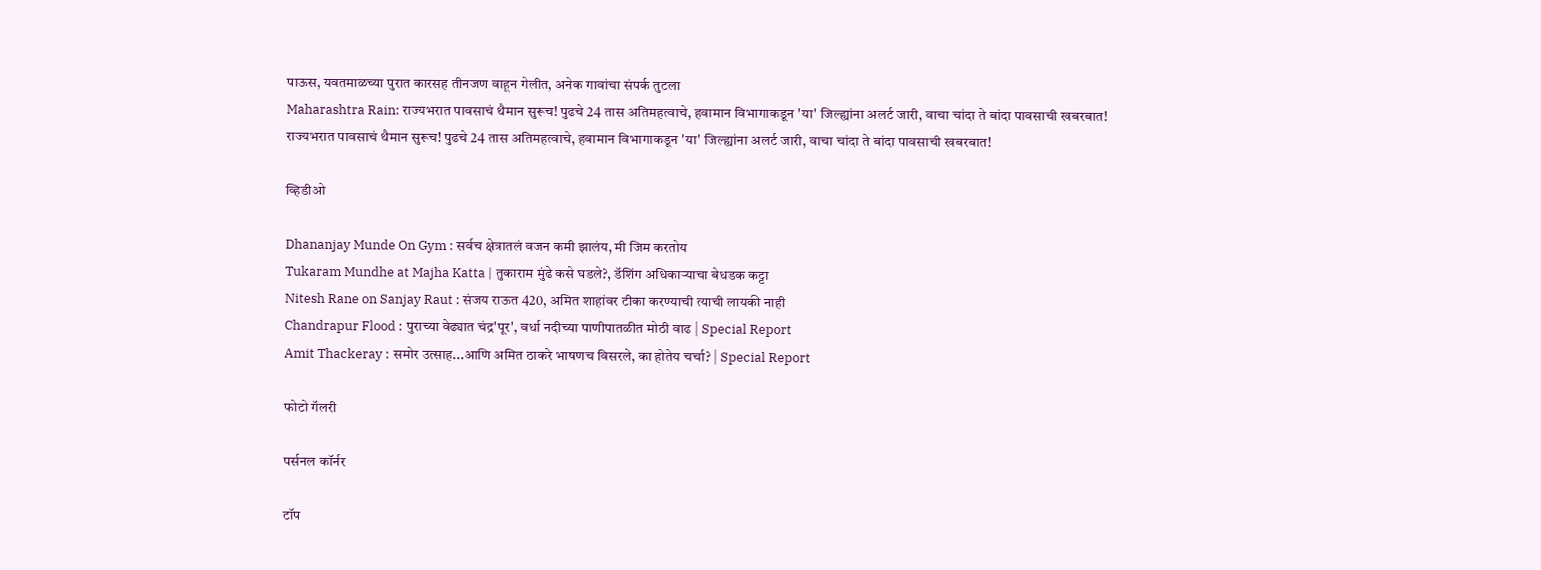पाऊस, यवतमाळच्या पुरात कारसह तीनजण वाहून गेलीत, अनेक गावांचा संपर्क तुटला
Maharashtra Rain: राज्यभरात पावसाचं थैमान सुरूच! पुढचे 24 तास अतिमहत्वाचे, हवामान विभागाकडून 'या' जिल्ह्यांना अलर्ट जारी, वाचा चांदा ते बांदा पावसाची खबरबात!
राज्यभरात पावसाचं थैमान सुरूच! पुढचे 24 तास अतिमहत्वाचे, हवामान विभागाकडून 'या' जिल्ह्यांना अलर्ट जारी, वाचा चांदा ते बांदा पावसाची खबरबात!

व्हिडीओ

Dhananjay Munde On Gym : सर्वच क्षेत्रातलं वजन कमी झालंय, मी जिम करतोय
Tukaram Mundhe at Majha Katta | तुकाराम मुंढे कसे घडले?, डॅशिंग अधिकाऱ्याचा बेधडक कट्टा
Nitesh Rane on Sanjay Raut : संजय राऊत 420, अमित शाहांवर टीका करण्याची त्याची लायकी नाही
Chandrapur Flood : पुराच्या वेढ्यात चंद्र'पूर', वर्धा नदीच्या पाणीपातळीत मोठी वाढ | Special Report
Amit Thackeray : समोर उत्साह...आणि अमित ठाकरे भाषणच विसरले, का होतेय चर्चा? | Special Report

फोटो गॅलरी

पर्सनल कॉर्नर

टॉप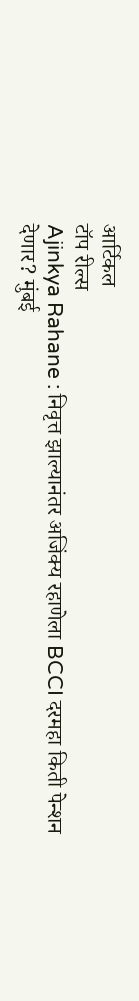आर्टिकल
टॉप रील्स
Ajinkya Rahane : निवृत्त झाल्यानंतर अजिंक्य रहाणेला BCCI दरमहा किती पेन्शन देणार? मुंबई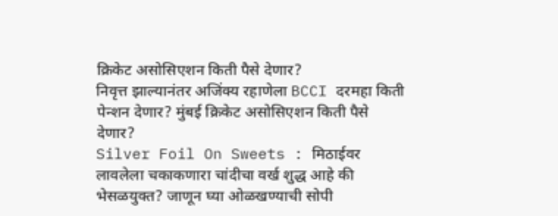क्रिकेट असोसिएशन किती पैसे देणार?
निवृत्त झाल्यानंतर अजिंक्य रहाणेला BCCI दरमहा किती पेन्शन देणार? मुंबई क्रिकेट असोसिएशन किती पैसे देणार?
Silver Foil On Sweets : मिठाईवर लावलेला चकाकणारा चांदीचा वर्ख शुद्ध आहे की भेसळयुक्त? जाणून घ्या ओळखण्याची सोपी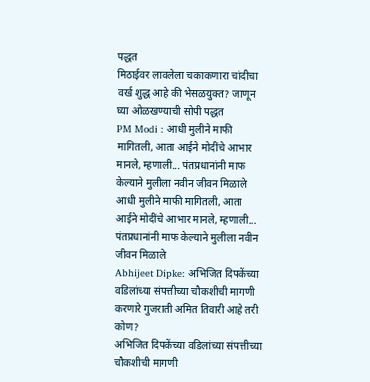पद्धत
मिठाईवर लावलेला चकाकणारा चांदीचा वर्ख शुद्ध आहे की भेसळयुक्त? जाणून घ्या ओळखण्याची सोपी पद्धत
PM Modi : आधी मुलीने माफी मागितली, आता आईने मोदींचे आभार मानले, म्हणाली... पंतप्रधानांनी माफ केल्याने मुलीला नवीन जीवन मिळाले
आधी मुलीने माफी मागितली, आता आईने मोदींचे आभार मानले, म्हणाली... पंतप्रधानांनी माफ केल्याने मुलीला नवीन जीवन मिळाले
Abhijeet Dipke: अभिजित दिपकेंच्या वडिलांच्या संपत्तीच्या चौकशीची मागणी करणारे गुजराती अमित तिवारी आहे तरी कोण?
अभिजित दिपकेंच्या वडिलांच्या संपत्तीच्या चौकशीची मागणी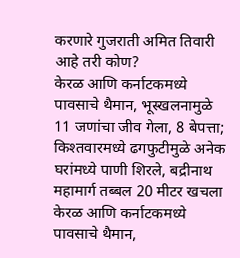करणारे गुजराती अमित तिवारी आहे तरी कोण?
केरळ आणि कर्नाटकमध्ये पावसाचे थैमान, भूस्खलनामुळे 11 जणांचा जीव गेला, 8 बेपत्ता; किश्तवारमध्ये ढगफुटीमुळे अनेक घरांमध्ये पाणी शिरले, बद्रीनाथ महामार्ग तब्बल 20 मीटर खचला
केरळ आणि कर्नाटकमध्ये पावसाचे थैमान,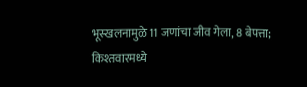भूस्खलनामुळे 11 जणांचा जीव गेला, 8 बेपत्ता; किश्तवारमध्ये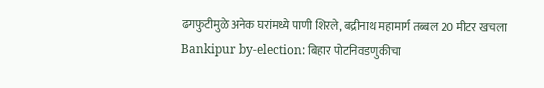ढगफुटीमुळे अनेक घरांमध्ये पाणी शिरले, बद्रीनाथ महामार्ग तब्बल 20 मीटर खचला
Bankipur by-election: बिहार पोटनिवडणुकीचा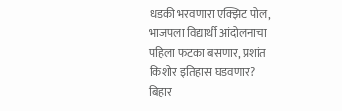धडकी भरवणारा एक्झिट पोल, भाजपला विद्यार्थी आंदोलनाचा पहिला फटका बसणार, प्रशांत किशोर इतिहास घडवणार?
बिहार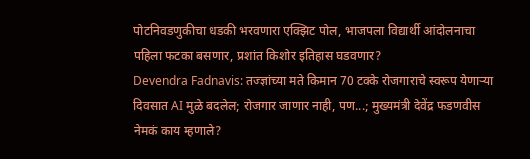पोटनिवडणुकीचा धडकी भरवणारा एक्झिट पोल, भाजपला विद्यार्थी आंदोलनाचा पहिला फटका बसणार, प्रशांत किशोर इतिहास घडवणार?
Devendra Fadnavis: तज्ज्ञांच्या मते किमान 70 टक्के रोजगाराचे स्वरूप येणाऱ्या दिवसात AI मुळे बदलेल; रोजगार जाणार नाही, पण...; मुख्यमंत्री देवेंद्र फडणवीस नेमकं काय म्हणाले?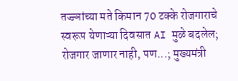तज्ज्ञांच्या मते किमान 70 टक्के रोजगाराचे स्वरूप येणाऱ्या दिवसात AI मुळे बदलेल; रोजगार जाणार नाही, पण...; मुख्यमंत्री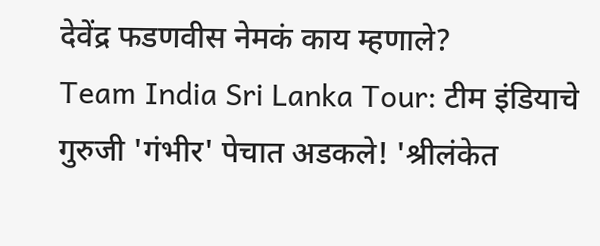देवेंद्र फडणवीस नेमकं काय म्हणाले?
Team India Sri Lanka Tour: टीम इंडियाचे गुरुजी 'गंभीर' पेचात अडकले! 'श्रीलंकेत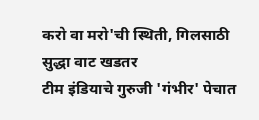करो वा मरो'ची स्थिती, गिलसाठी सुद्धा वाट खडतर
टीम इंडियाचे गुरुजी 'गंभीर' पेचात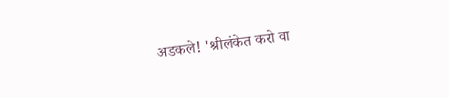अडकले! 'श्रीलंकेत करो वा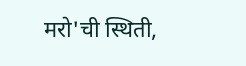मरो'ची स्थिती,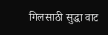गिलसाठी सुद्धा वाट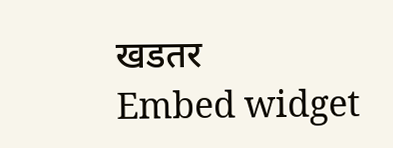खडतर
Embed widget